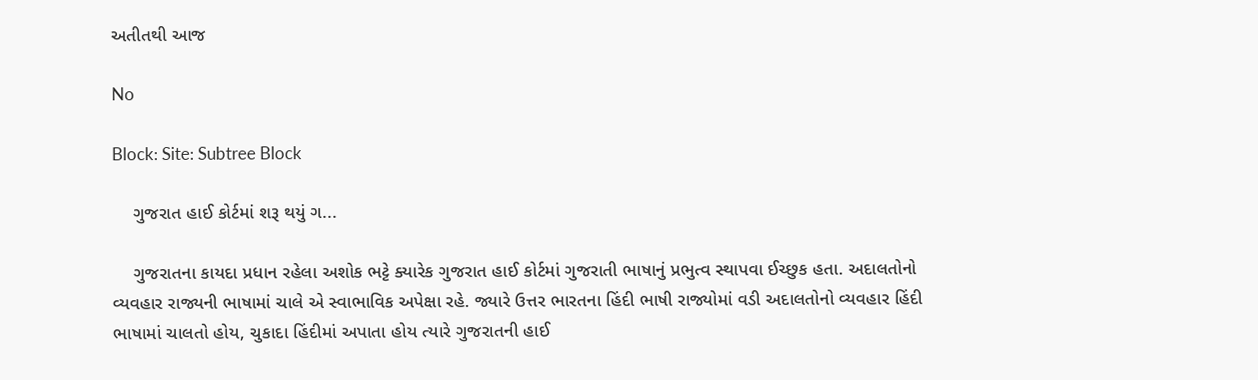અતીતથી આજ

No

Block: Site: Subtree Block

    ગુજરાત હાઈ કોર્ટમાં શરૂ થયું ગ...

    ગુજરાતના કાયદા પ્રધાન રહેલા અશોક ભટ્ટે ક્યારેક ગુજરાત હાઈ કોર્ટમાં ગુજરાતી ભાષાનું પ્રભુત્વ સ્થાપવા ઈચ્છુક હતા. અદાલતોનો વ્યવહાર રાજ્યની ભાષામાં ચાલે એ સ્વાભાવિક અપેક્ષા રહે. જ્યારે ઉત્તર ભારતના હિંદી ભાષી રાજ્યોમાં વડી અદાલતોનો વ્યવહાર હિંદી ભાષામાં ચાલતો હોય, ચુકાદા હિંદીમાં અપાતા હોય ત્યારે ગુજરાતની હાઈ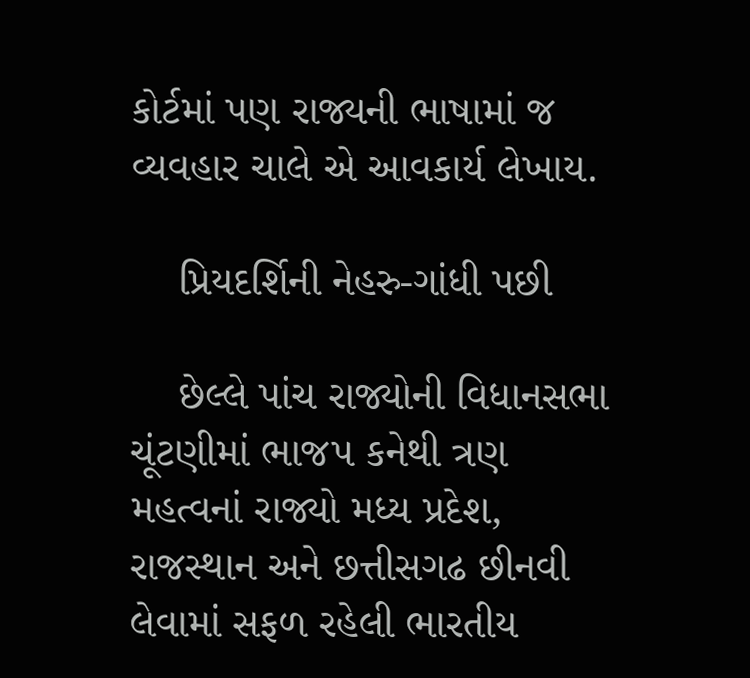કોર્ટમાં પણ રાજ્યની ભાષામાં જ વ્યવહાર ચાલે એ આવકાર્ય લેખાય.

    પ્રિયદર્શિની નેહરુ-ગાંધી પછી

    છેલ્લે પાંચ રાજ્યોની વિધાનસભા ચૂંટણીમાં ભાજપ કનેથી ત્રણ મહત્વનાં રાજ્યો મધ્ય પ્રદેશ, રાજસ્થાન અને છત્તીસગઢ છીનવી લેવામાં સફળ રહેલી ભારતીય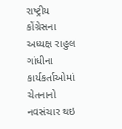રાષ્ટ્રીય કોંગ્રેસના અધ્યક્ષ રાહુલ ગાંધીના કાર્યકર્તાઓમાં ચેતનાનો નવસંચાર થઇ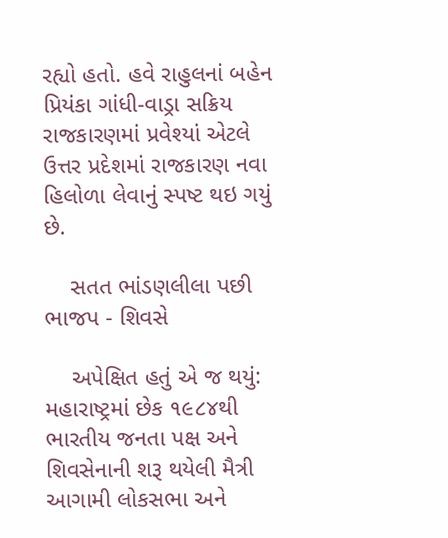રહ્યો હતો. હવે રાહુલનાં બહેન પ્રિયંકા ગાંધી-વાડ્રા સક્રિય રાજકારણમાં પ્રવેશ્યાં એટલે ઉત્તર પ્રદેશમાં રાજકારણ નવા હિલોળા લેવાનું સ્પષ્ટ થઇ ગયું છે.

    સતત ભાંડણલીલા પછી ભાજપ - શિવસે

    અપેક્ષિત હતું એ જ થયું: મહારાષ્ટ્રમાં છેક ૧૯૮૪થી ભારતીય જનતા પક્ષ અને શિવસેનાની શરૂ થયેલી મૈત્રી આગામી લોકસભા અને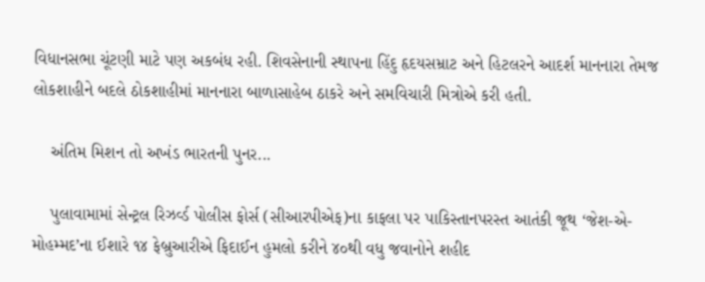વિધાનસભા ચૂંટણી માટે પણ અકબંધ રહી. શિવસેનાની સ્થાપના હિંદુ હૃદયસમ્રાટ અને હિટલરને આદર્શ માનનારા તેમજ લોકશાહીને બદલે ઠોકશાહીમાં માનનારા બાળાસાહેબ ઠાકરે અને સમવિચારી મિત્રોએ કરી હતી.

    અંતિમ મિશન તો અખંડ ભારતની પુનર...

    પુલાવામામાં સેન્ટ્રલ રિઝર્વ્ડ પોલીસ ફોર્સ (સીઆરપીએફ)ના કાફલા પર પાકિસ્તાનપરસ્ત આતંકી જૂથ ‘જેશ-એ-મોહમ્મદ’ના ઈશારે ૧૪ ફેબ્રુઆરીએ ફિદાઈન હુમલો કરીને ૪૦થી વધુ જવાનોને શહીદ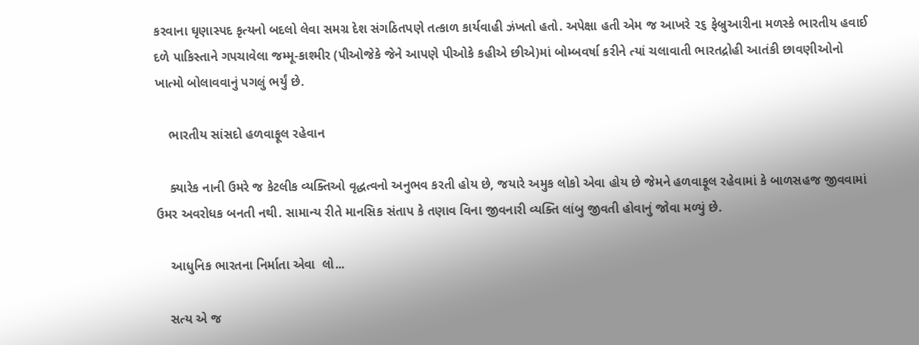કરવાના ઘૃણાસ્પદ કૃત્યનો બદલો લેવા સમગ્ર દેશ સંગઠિતપણે તત્કાળ કાર્યવાહી ઝંખતો હતો. અપેક્ષા હતી એમ જ આખરે ૨૬ ફેબ્રુઆરીના મળસ્કે ભારતીય હવાઈ દળે પાકિસ્તાને ગપચાવેલા જમ્મૂ-કાશ્મીર (પીઓજેકે જેને આપણે પીઓકે કહીએ છીએ)માં બોમ્બવર્ષા કરીને ત્યાં ચલાવાતી ભારતદ્રોહી આતંકી છાવણીઓનો ખાત્મો બોલાવવાનું પગલું ભર્યું છે.

    ભારતીય સાંસદો હળવાફૂલ રહેવાન

    ક્યારેક નાની ઉમરે જ કેટલીક વ્યક્તિઓ વૃદ્ધત્વનો અનુભવ કરતી હોય છે, જયારે અમુક લોકો એવા હોય છે જેમને હળવાફૂલ રહેવામાં કે બાળસહજ જીવવામાં ઉમર અવરોધક બનતી નથી. સામાન્ય રીતે માનસિક સંતાપ કે તણાવ વિના જીવનારી વ્યક્તિ લાંબુ જીવતી હોવાનું જોવા મળ્યું છે.

    આધુનિક ભારતના નિર્માતા એવા  લો...

    સત્ય એ જ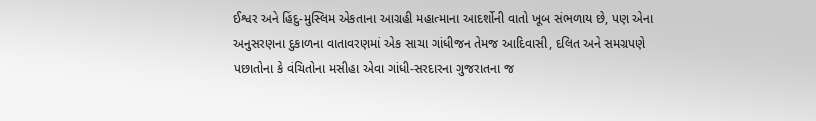ઈશ્વર અને હિંદુ-મુસ્લિમ એકતાના આગ્રહી મહાત્માના આદર્શોની વાતો ખૂબ સંભળાય છે, પણ એના અનુસરણના દુકાળના વાતાવરણમાં એક સાચા ગાંધીજન તેમજ આદિવાસી, દલિત અને સમગ્રપણે પછાતોના કે વંચિતોના મસીહા એવા ગાંધી-સરદારના ગુજરાતના જ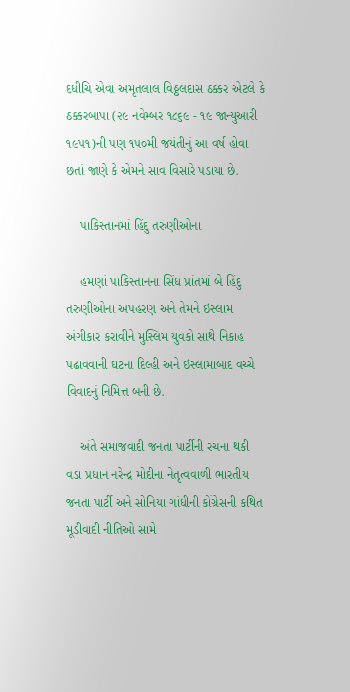દધીચિ એવા અમૃતલાલ વિઠ્ઠલદાસ ઠક્કર એટલે કે ઠક્કરબાપા (૨૯ નવેમ્બર ૧૮૬૯ - ૧૯ જાન્યુઆરી ૧૯૫૧)ની પણ ૧૫૦મી જયંતીનું આ વર્ષ હોવા છતાં જાણે કે એમને સાવ વિસારે પડાયા છે.

    પાકિસ્તાનમાં હિંદુ તરુણીઓના

    હમણાં પાકિસ્તાનના સિંધ પ્રાંતમાં બે હિંદુ તરુણીઓના અપહરણ અને તેમને ઇસ્લામ અંગીકાર કરાવીને મુસ્લિમ યુવકો સાથે નિકાહ પઢાવવાની ઘટના દિલ્હી અને ઇસ્લામાબાદ વચ્ચે વિવાદનું નિમિત્ત બની છે.

    અંતે સમાજવાદી જનતા પાર્ટીની રચના થકી વડા પ્રધાન નરેન્દ્ર મોદીના નેતૃત્વવાળી ભારતીય જનતા પાર્ટી અને સોનિયા ગાંધીની કોંગ્રેસની કથિત મૂડીવાદી નીતિઓ સામે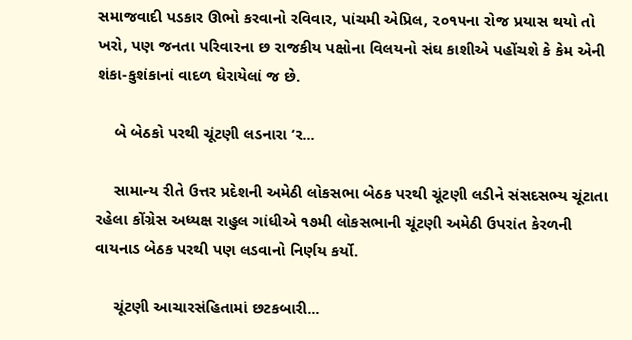સમાજવાદી પડકાર ઊભો કરવાનો રવિવાર, પાંચમી એપ્રિલ, ૨૦૧૫ના રોજ પ્રયાસ થયો તો ખરો, પણ જનતા પરિવારના છ રાજકીય પક્ષોના વિલયનો સંઘ કાશીએ પહોંચશે કે કેમ એની શંકા-કુશંકાનાં વાદળ ઘેરાયેલાં જ છે.

    બે બેઠકો પરથી ચૂંટણી લડનારા ‘ર...

    સામાન્ય રીતે ઉત્તર પ્રદેશની અમેઠી લોકસભા બેઠક પરથી ચૂંટણી લડીને સંસદસભ્ય ચૂંટાતા રહેલા કોંગ્રેસ અધ્યક્ષ રાહુલ ગાંધીએ ૧૭મી લોકસભાની ચૂંટણી અમેઠી ઉપરાંત કેરળની વાયનાડ બેઠક પરથી પણ લડવાનો નિર્ણય કર્યો.

    ચૂંટણી આચારસંહિતામાં છટકબારી...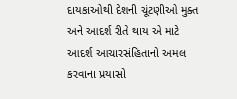દાયકાઓથી દેશની ચૂંટણીઓ મુક્ત અને આદર્શ રીતે થાય એ માટે આદર્શ આચારસંહિતાનો અમલ કરવાના પ્રયાસો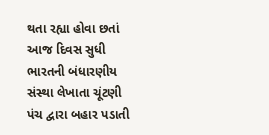થતા રહ્યા હોવા છતાં આજ દિવસ સુધી ભારતની બંધારણીય સંસ્થા લેખાતા ચૂંટણી પંચ દ્વારા બહાર પડાતી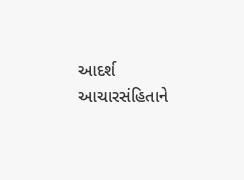આદર્શ આચારસંહિતાને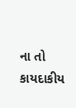ના તો કાયદાકીય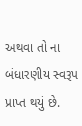અથવા તો ના બંધારણીય સ્વરૂપ પ્રાપ્ત થયું છે.